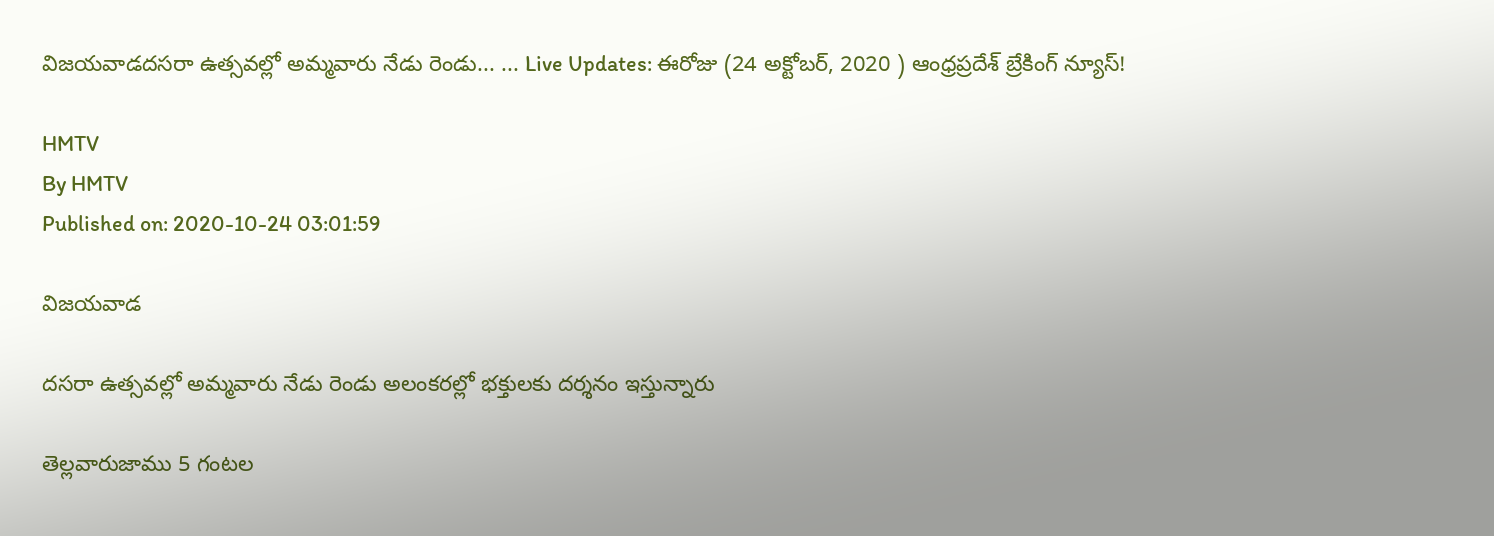విజయవాడదసరా ఉత్సవల్లో అమ్మవారు నేడు రెండు... ... Live Updates: ఈరోజు (24 అక్టోబర్, 2020 ) ఆంధ్రప్రదేశ్ బ్రేకింగ్ న్యూస్!

HMTV
By HMTV
Published on: 2020-10-24 03:01:59

విజయవాడ

దసరా ఉత్సవల్లో అమ్మవారు నేడు రెండు అలంకరల్లో భక్తులకు దర్శనం ఇస్తున్నారు

తెల్లవారుజాము 5 గంటల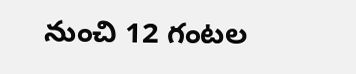నుంచి 12 గంటల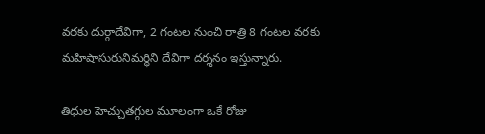వరకు దుర్గాదేవిగా, 2 గంటల నుంచి రాత్రి 8 గంటల వరకు మహిషాసురునిమర్ధిని దేవిగా దర్శనం ఇస్తున్నారు.

తిధుల హెచ్చుతగ్గుల మూలంగా ఒకే రోజు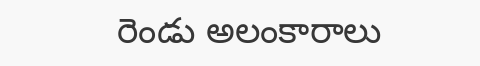రెండు అలంకారాలు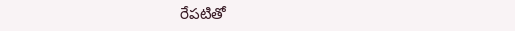రేపటితో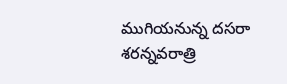ముగియనున్న దసరా శరన్నవరాత్రి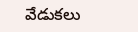వేడుకలు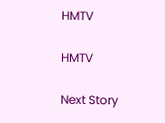HMTV

HMTV

Next Story